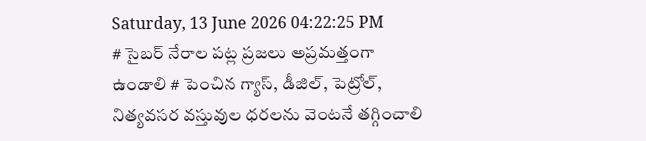Saturday, 13 June 2026 04:22:25 PM
# సైబర్ నేరాల పట్ల ప్రజలు అప్రమత్తంగా ఉండాలి # పెంచిన గ్యాస్, డీజిల్, పెట్రోల్, నిత్యవసర వస్తువుల ధరలను వెంటనే తగ్గించాలి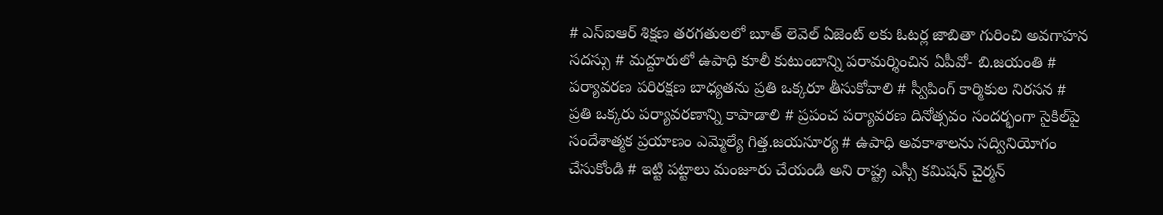# ఎస్ఐఆర్ శిక్షణ తరగతులలో బూత్ లెవెల్ ఏజెంట్ లకు ఓటర్ల జాబితా గురించి అవగాహన సదస్సు # మద్దూరులో ఉపాధి కూలీ కుటుంబాన్ని పరామర్శించిన ఏపీవో- బి.జయంతి # పర్యావరణ పరిరక్షణ బాధ్యతను ప్రతి ఒక్కరూ తీసుకోవాలి # స్వీపింగ్ కార్మికుల నిరసన # ప్రతి ఒక్కరు పర్యావరణాన్ని కాపాడాలి # ప్రపంచ పర్యావరణ దినోత్సవం సందర్భంగా సైకిల్‌పై సందేశాత్మక ప్రయాణం ఎమ్మెల్యే గిత్త.జయసూర్య # ఉపాధి అవకాశాలను సద్వినియోగం చేసుకోండి # ఇట్టి పట్టాలు మంజూరు చేయండి అని రాష్ట్ర ఎస్సీ కమిషన్ చైర్మన్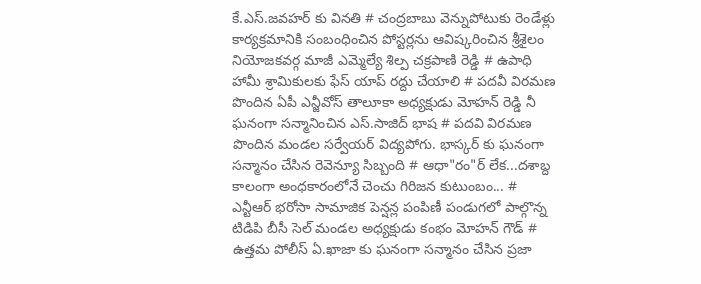కే.ఎస్.జవహర్ కు వినతి # చంద్రబాబు వెన్నుపోటుకు రెండేళ్లు కార్యక్రమానికి సంబంధించిన పోస్టర్లను ఆవిష్కరించిన శ్రీశైలం నియోజకవర్గ మాజీ ఎమ్మెల్యే శిల్ప చక్రపాణి రెడ్డి # ఉపాధి హామీ శ్రామికులకు ఫేస్ యాప్ రద్దు చేయాలి # పదవీ విరమణ పొందిన ఏపీ ఎన్జీవోస్ తాలూకా అధ్యక్షుడు మోహన్ రెడ్డి నీ ఘనంగా సన్మానించిన ఎస్.సాజిద్ భాష # పదవి విరమణ పొందిన మండల సర్వేయర్ విద్యపోగు. భాస్కర్ కు ఘనంగా సన్మానం చేసిన రెవెన్యూ సిబ్బంది # ఆధా"రం"ర్‌ లేక...దశాబ్ద కాలంగా అంధకారంలోనే చెంచు గిరిజన కుటుంబం... # ఎన్టీఆర్ భరోసా సామాజిక పెన్షన్ల పంపిణీ పండుగలో పాల్గొన్న టిడిపి బీసీ సెల్ మండల అధ్యక్షుడు కంభం మోహన్ గౌడ్ # ఉత్తమ పోలీస్ ఏ.ఖాజా కు ఘనంగా సన్మానం చేసిన ప్రజా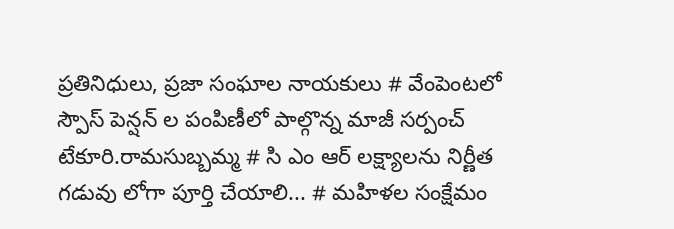ప్రతినిధులు, ప్రజా సంఘాల నాయకులు # వేంపెంటలో స్పౌస్ పెన్షన్ ల పంపిణీలో పాల్గొన్న మాజీ సర్పంచ్ టేకూరి.రామసుబ్బమ్మ # సి ఎం ఆర్ లక్ష్యాలను నిర్ణీత గడువు లోగా పూర్తి చేయాలి... # మహిళల సంక్షేమం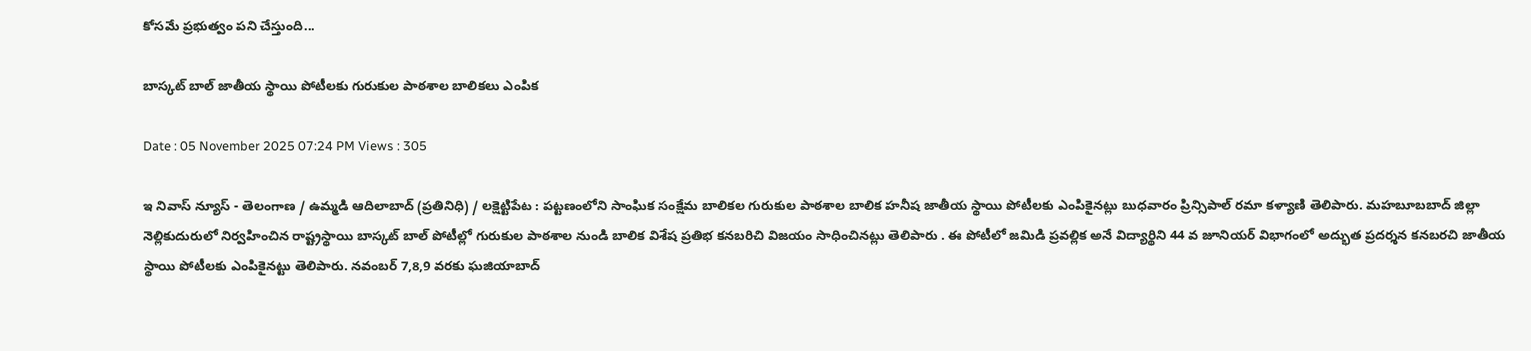కోసమే ప్రభుత్వం పని చేస్తుంది...

బాస్కట్ బాల్ జాతీయ స్థాయి పోటీలకు గురుకుల పాఠశాల బాలికలు ఎంపిక

Date : 05 November 2025 07:24 PM Views : 305

ఇ నివాస్ న్యూస్ - తెలంగాణ / ఉమ్మడి ఆదిలాబాద్ (ప్రతినిధి) / లక్షెట్టిపేట : పట్టణంలోని సాంఘిక సంక్షేమ బాలికల గురుకుల పాఠశాల బాలిక హనీష జాతీయ స్థాయి పోటీలకు ఎంపికైనట్లు బుధవారం ప్రిన్సిపాల్ రమా కళ్యాణి తెలిపారు. మహబూబబాద్ జిల్లా నెల్లికుదురులో నిర్వహించిన రాష్ట్రస్థాయి బాస్కట్ బాల్ పోటీల్లో గురుకుల పాఠశాల నుండి బాలిక విశేష ప్రతిభ కనబరిచి విజయం సాధించినట్లు తెలిపారు . ఈ పోటీలో జమిడి ప్రవల్లిక అనే విద్యార్థిని 44 వ జూనియర్ విభాగంలో అద్భుత ప్రదర్శన కనబరచి జాతీయ స్థాయి పోటీలకు ఎంపికైనట్టు తెలిపారు. నవంబర్ 7,8,9 వరకు ఘజియాబాద్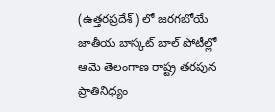(ఉత్తరప్రదేశ్) లో జరగబోయే జాతీయ బాస్కట్ బాల్ పోటీల్లో ఆమె తెలంగాణ రాష్ట్ర తరపున ప్రాతినిధ్యం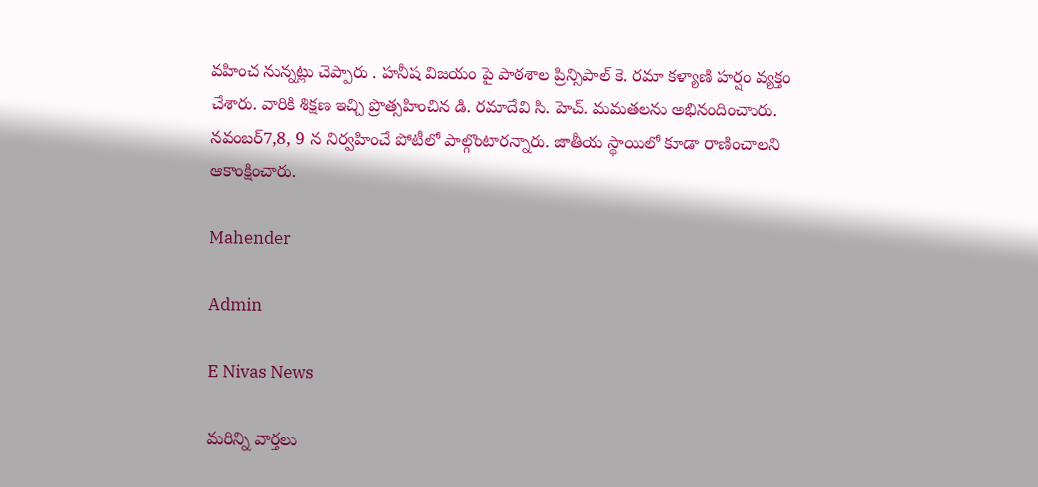వహించ నున్నట్లు చెప్పారు . హనీష విజయం పై పాఠశాల ప్రిన్సిపాల్ కె. రమా కళ్యాణి హర్షం వ్యక్తం చేశారు. వారికి శిక్షణ ఇచ్చి ప్రొత్సహించిన డి. రమాదేవి సి. హెచ్. మమతలను అభినందించాురు. నవంబర్7,8, 9 న నిర్వహించే పోటీలో పాల్గొంటారన్నారు. జాతీయ స్థాయిలో కూడా రాణించాలని ఆకాంక్షించారు.

Mahender

Admin

E Nivas News

మరిన్ని వార్తలు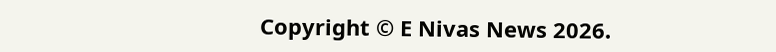Copyright © E Nivas News 2026.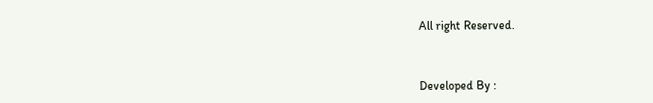All right Reserved.



Developed By :